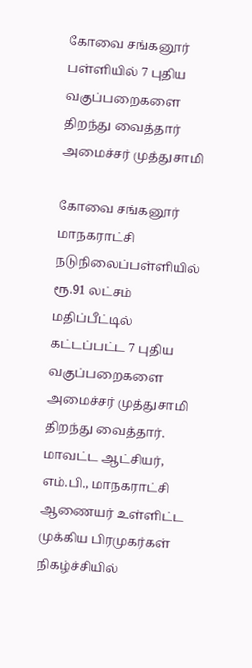கோவை சங்கனூர் பள்ளியில் 7 புதிய வகுப்பறைகளை திறந்து வைத்தார் அமைச்சர் முத்துசாமி

கோவை சங்கனூர் மாநகராட்சி நடுநிலைப்பள்ளியில் ரூ.91 லட்சம் மதிப்பீட்டில் கட்டப்பட்ட 7 புதிய வகுப்பறைகளை அமைச்சர் முத்துசாமி திறந்து வைத்தார். மாவட்ட ஆட்சியர், எம்.பி., மாநகராட்சி ஆணையர் உள்ளிட்ட முக்கிய பிரமுகர்கள் நிகழ்ச்சியில்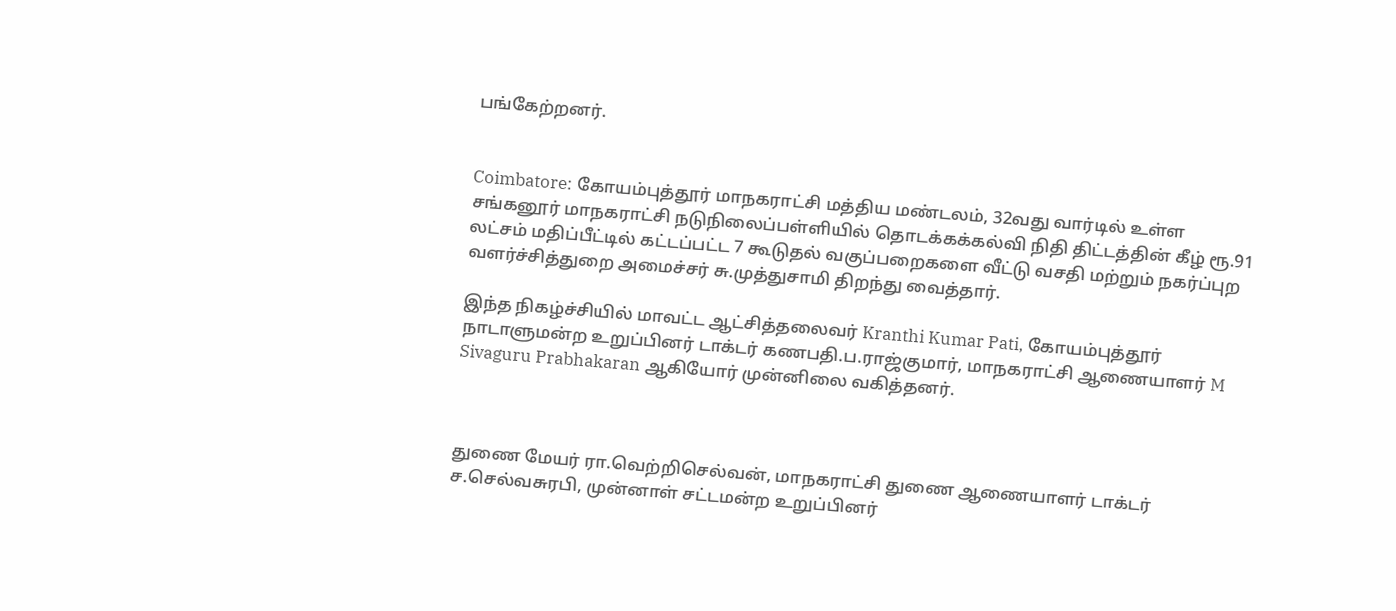பங்கேற்றனர்.


Coimbatore: கோயம்புத்தூர் மாநகராட்சி மத்திய மண்டலம், 32வது வார்டில் உள்ள சங்கனூர் மாநகராட்சி நடுநிலைப்பள்ளியில் தொடக்கக்கல்வி நிதி திட்டத்தின் கீழ் ரூ.91 லட்சம் மதிப்பீட்டில் கட்டப்பட்ட 7 கூடுதல் வகுப்பறைகளை வீட்டு வசதி மற்றும் நகர்ப்புற வளர்ச்சித்துறை அமைச்சர் சு.முத்துசாமி திறந்து வைத்தார்.

இந்த நிகழ்ச்சியில் மாவட்ட ஆட்சித்தலைவர் Kranthi Kumar Pati, கோயம்புத்தூர் நாடாளுமன்ற உறுப்பினர் டாக்டர் கணபதி.ப.ராஜ்குமார், மாநகராட்சி ஆணையாளர் M Sivaguru Prabhakaran ஆகியோர் முன்னிலை வகித்தனர்.



துணை மேயர் ரா.வெற்றிசெல்வன், மாநகராட்சி துணை ஆணையாளர் டாக்டர் ச.செல்வசுரபி, முன்னாள் சட்டமன்ற உறுப்பினர்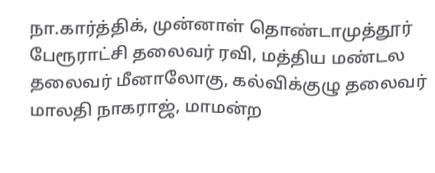நா.கார்த்திக், முன்னாள் தொண்டாமுத்தூர் பேரூராட்சி தலைவர் ரவி, மத்திய மண்டல தலைவர் மீனாலோகு, கல்விக்குழு தலைவர் மாலதி நாகராஜ், மாமன்ற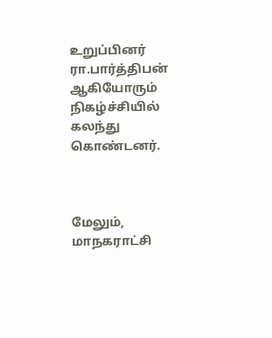உறுப்பினர் ரா.பார்த்திபன் ஆகியோரும் நிகழ்ச்சியில் கலந்து கொண்டனர்.



மேலும், மாநகராட்சி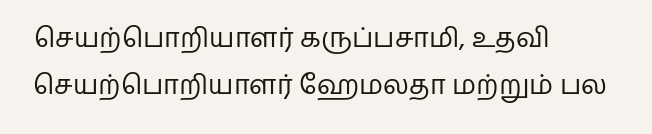செயற்பொறியாளர் கருப்பசாமி, உதவி செயற்பொறியாளர் ஹேமலதா மற்றும் பல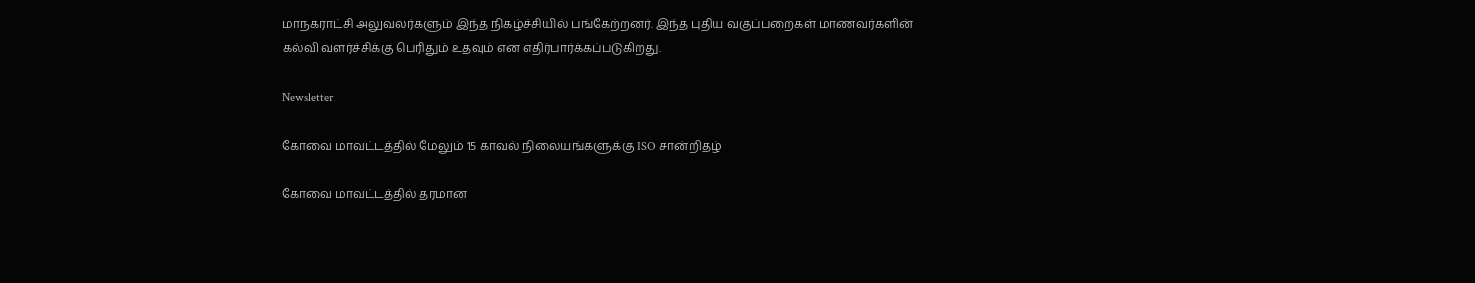மாநகராட்சி அலுவலர்களும் இந்த நிகழ்ச்சியில் பங்கேற்றனர். இந்த புதிய வகுப்பறைகள் மாணவர்களின் கல்வி வளர்ச்சிக்கு பெரிதும் உதவும் என எதிர்பார்க்கப்படுகிறது.

Newsletter

கோவை மாவட்டத்தில் மேலும் 15 காவல் நிலையங்களுக்கு ISO சான்றிதழ்

கோவை மாவட்டத்தில் தரமான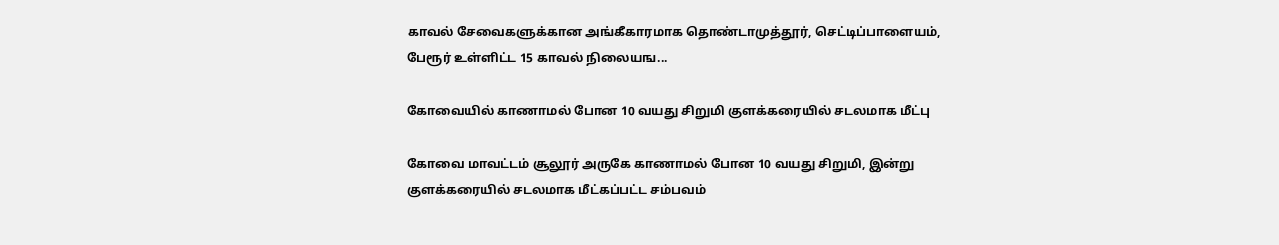காவல் சேவைகளுக்கான அங்கீகாரமாக தொண்டாமுத்தூர், செட்டிப்பாளையம், பேரூர் உள்ளிட்ட 15 காவல் நிலையங...

கோவையில் காணாமல் போன 10 வயது சிறுமி குளக்கரையில் சடலமாக மீட்பு

கோவை மாவட்டம் சூலூர் அருகே காணாமல் போன 10 வயது சிறுமி, இன்று குளக்கரையில் சடலமாக மீட்கப்பட்ட சம்பவம்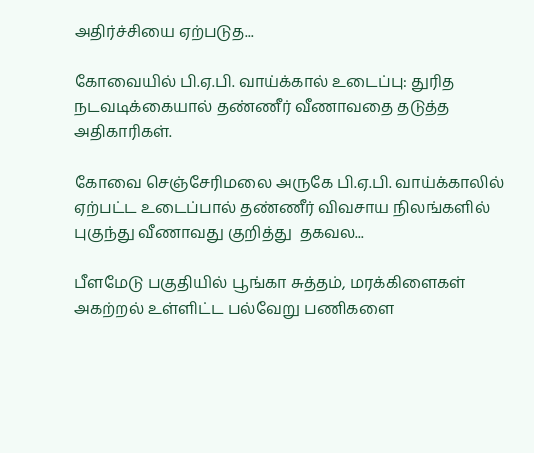அதிர்ச்சியை ஏற்படுத...

கோவையில் பி.ஏ.பி. வாய்க்கால் உடைப்பு: துரித நடவடிக்கையால் தண்ணீர் வீணாவதை தடுத்த அதிகாரிகள்.

கோவை செஞ்சேரிமலை அருகே பி.ஏ.பி. வாய்க்காலில் ஏற்பட்ட உடைப்பால் தண்ணீர் விவசாய நிலங்களில் புகுந்து வீணாவது குறித்து  தகவல...

பீளமேடு பகுதியில் பூங்கா சுத்தம், மரக்கிளைகள் அகற்றல் உள்ளிட்ட பல்வேறு பணிகளை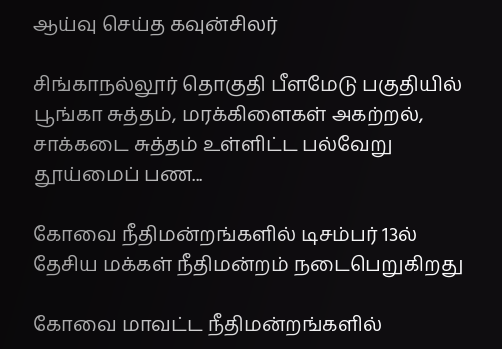ஆய்வு செய்த கவுன்சிலர்

சிங்காநல்லூர் தொகுதி பீளமேடு பகுதியில் பூங்கா சுத்தம், மரக்கிளைகள் அகற்றல், சாக்கடை சுத்தம் உள்ளிட்ட பல்வேறு தூய்மைப் பண...

கோவை நீதிமன்றங்களில் டிசம்பர் 13ல் தேசிய மக்கள் நீதிமன்றம் நடைபெறுகிறது

கோவை மாவட்ட நீதிமன்றங்களில்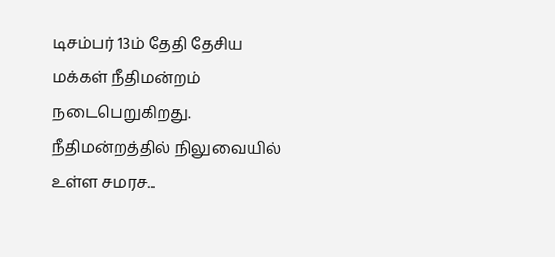டிசம்பர் 13ம் தேதி தேசிய மக்கள் நீதிமன்றம் நடைபெறுகிறது. நீதிமன்றத்தில் நிலுவையில் உள்ள சமரச...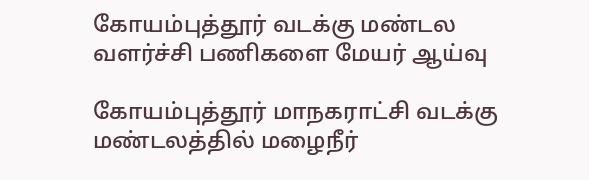கோயம்புத்தூர் வடக்கு மண்டல வளர்ச்சி பணிகளை மேயர் ஆய்வு

கோயம்புத்தூர் மாநகராட்சி வடக்கு மண்டலத்தில் மழைநீர்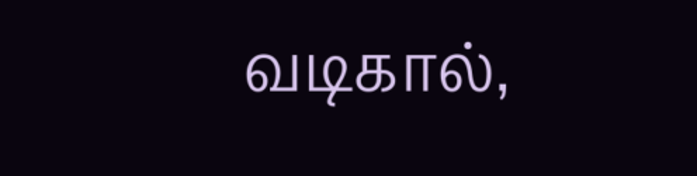வடிகால்,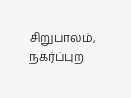சிறுபாலம், நகர்ப்புற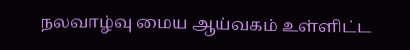நலவாழ்வு மைய ஆய்வகம் உள்ளிட்ட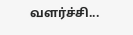வளர்ச்சி...